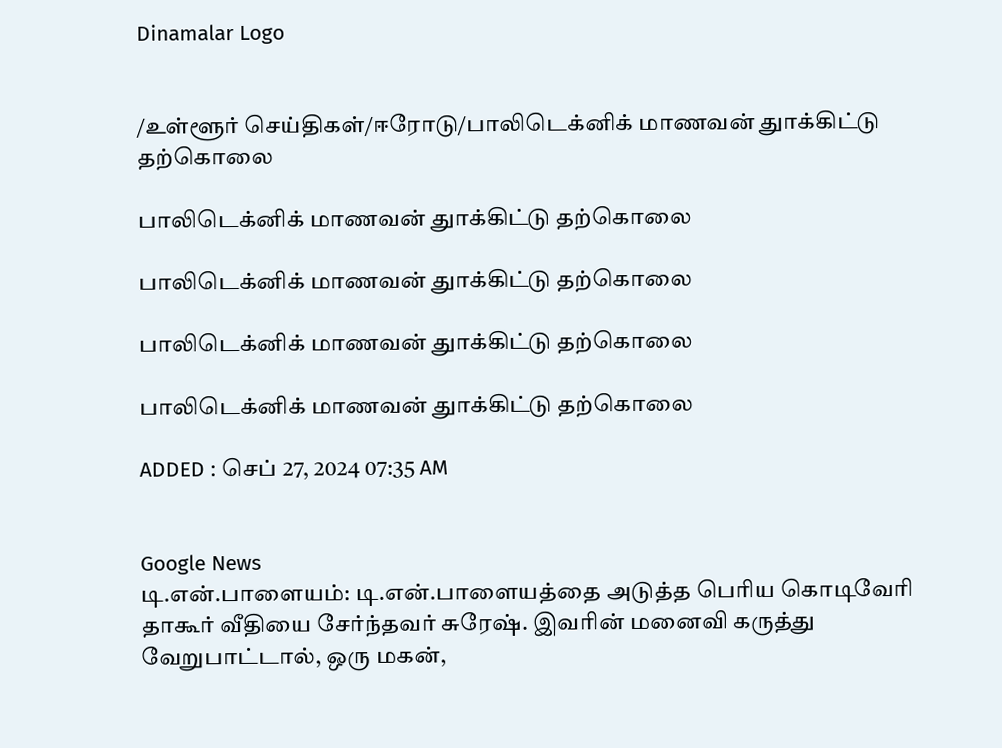Dinamalar Logo


/உள்ளூர் செய்திகள்/ஈரோடு/பாலிடெக்னிக் மாணவன் துாக்கிட்டு தற்கொலை

பாலிடெக்னிக் மாணவன் துாக்கிட்டு தற்கொலை

பாலிடெக்னிக் மாணவன் துாக்கிட்டு தற்கொலை

பாலிடெக்னிக் மாணவன் துாக்கிட்டு தற்கொலை

பாலிடெக்னிக் மாணவன் துாக்கிட்டு தற்கொலை

ADDED : செப் 27, 2024 07:35 AM


Google News
டி.என்.பாளையம்: டி.என்.பாளையத்தை அடுத்த பெரிய கொடிவேரி தாகூர் வீதியை சேர்ந்தவர் சுரேஷ். இவரின் மனைவி கருத்து வேறுபாட்டால், ஒரு மகன்,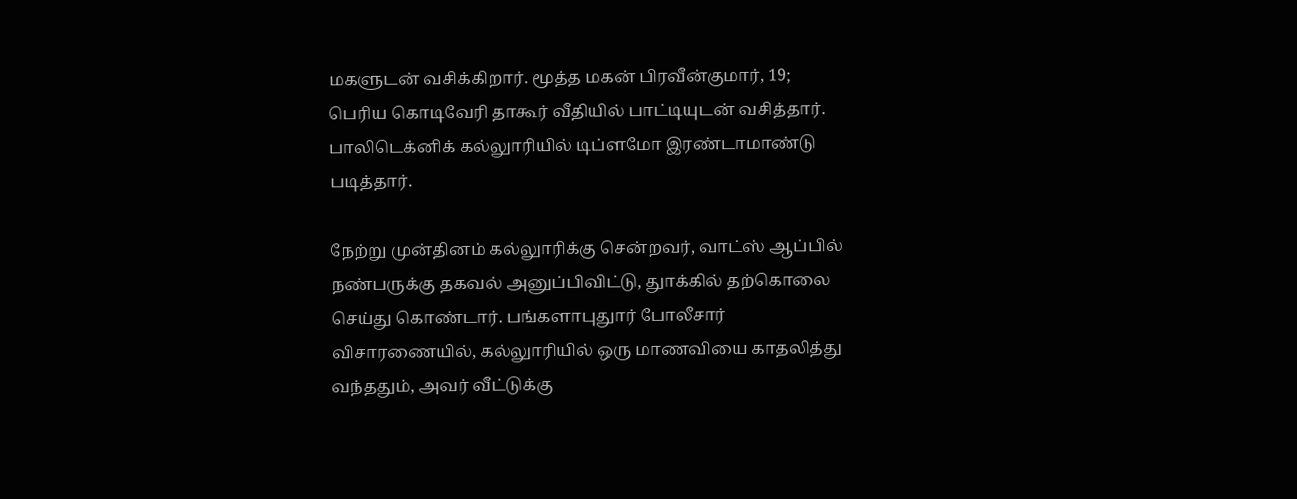மகளுடன் வசிக்கிறார். மூத்த மகன் பிரவீன்குமார், 19; பெரிய கொடிவேரி தாகூர் வீதியில் பாட்டியுடன் வசித்தார். பாலிடெக்னிக் கல்லுாரியில் டிப்ளமோ இரண்டாமாண்டு படித்தார்.

நேற்று முன்தினம் கல்லுாரிக்கு சென்றவர், வாட்ஸ் ஆப்பில் நண்பருக்கு தகவல் அனுப்பிவிட்டு, துாக்கில் தற்கொலை செய்து கொண்டார். பங்களாபுதுார் போலீசார் விசாரணையில், கல்லுாரியில் ஒரு மாணவியை காதலித்து வந்ததும், அவர் வீட்டுக்கு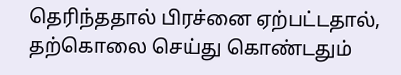தெரிந்ததால் பிரச்னை ஏற்பட்டதால், தற்கொலை செய்து கொண்டதும்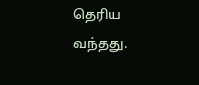தெரிய வந்தது.